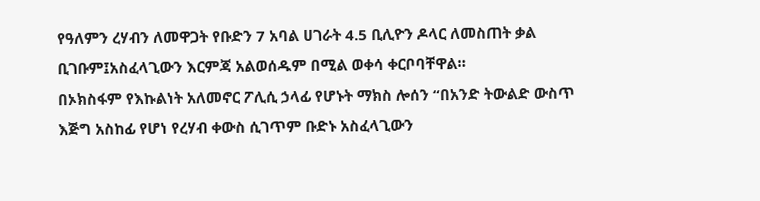የዓለምን ረሃብን ለመዋጋት የቡድን 7 አባል ሀገራት 4.5 ቢሊዮን ዶላር ለመስጠት ቃል ቢገቡም፤አስፈላጊውን እርምጃ አልወሰዱም በሚል ወቀሳ ቀርቦባቸዋል።
በኦክስፋም የእኩልነት አለመኖር ፖሊሲ ኃላፊ የሆኑት ማክስ ሎሰን “በአንድ ትውልድ ውስጥ እጅግ አስከፊ የሆነ የረሃብ ቀውስ ሲገጥም ቡድኑ አስፈላጊውን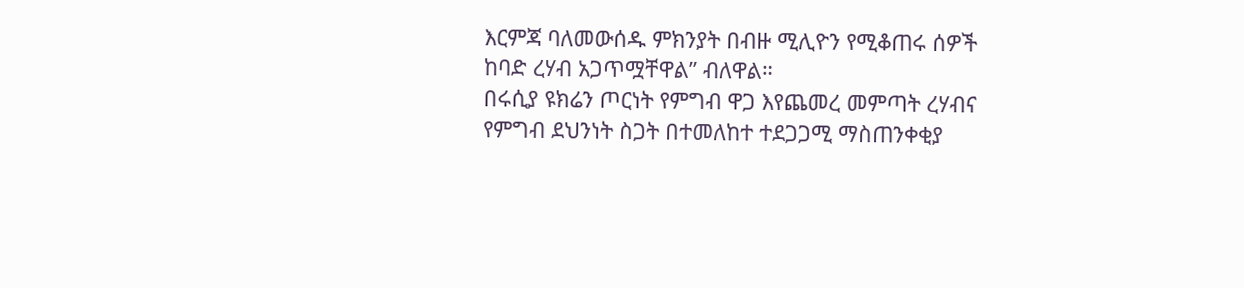እርምጃ ባለመውሰዱ ምክንያት በብዙ ሚሊዮን የሚቆጠሩ ሰዎች ከባድ ረሃብ አጋጥሟቸዋል” ብለዋል።
በሩሲያ ዩክሬን ጦርነት የምግብ ዋጋ እየጨመረ መምጣት ረሃብና የምግብ ደህንነት ስጋት በተመለከተ ተደጋጋሚ ማስጠንቀቂያ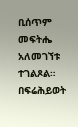ቢሰጥም መፍትሔ አለመገኘቱ ተገልጾል።
በፍሬሕይወት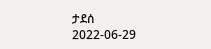ታደሰ
2022-06-29